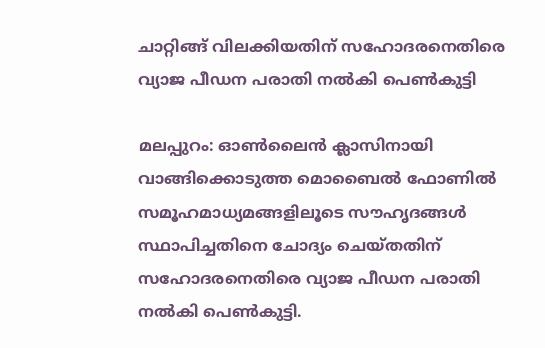ചാറ്റിങ്ങ് വിലക്കിയതിന് സഹോദരനെതിരെ വ്യാജ പീഡന പരാതി നല്‍കി പെൺകുട്ടി

മലപ്പുറം: ഓണ്‍ലൈന്‍ ക്ലാസിനായി വാങ്ങിക്കൊടുത്ത മൊബൈല്‍ ഫോണില്‍ സമൂഹമാധ്യമങ്ങളിലൂടെ സൗഹൃദങ്ങള്‍ സ്ഥാപിച്ചതിനെ ചോദ്യം ചെയ്തതിന് സഹോദരനെതിരെ വ്യാജ പീഡന പരാതി നല്‍കി പെണ്‍കുട്ടി.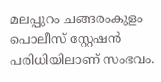മലപ്പുറം ചങ്ങരംകുളം പൊലീസ് സ്റ്റേഷന്‍ പരിധിയിലാണ് സംഭവം.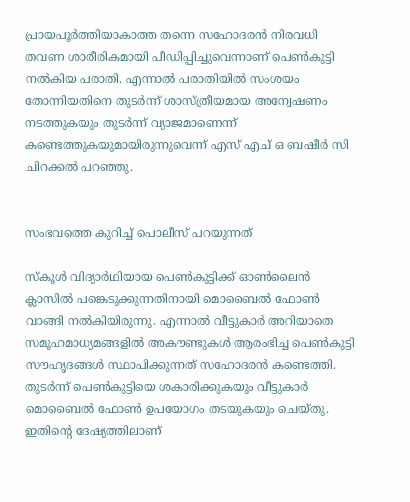പ്രായപൂര്‍ത്തിയാകാത്ത തന്നെ സഹോദരന്‍ നിരവധി തവണ ശാരീരികമായി പീഡിപ്പിച്ചുവെന്നാണ് പെണ്‍കുട്ടി നല്‍കിയ പരാതി. എന്നാല്‍ പരാതിയില്‍ സംശയം തോന്നിയതിനെ തുടര്‍ന്ന് ശാസ്ത്രീയമായ അന്വേഷണം നടത്തുകയും തുടര്‍ന്ന് വ്യാജമാണെന്ന് കണ്ടെത്തുകയുമായിരുന്നുവെന്ന് എസ് എച് ഒ ബഷീര്‍ സി ചിറക്കല്‍ പറഞ്ഞു.


സംഭവത്തെ കുറിച്ച്‌ പൊലീസ് പറയുന്നത്

സ്‌കൂള്‍ വിദ്യാര്‍ഥിയായ പെണ്‍കുട്ടിക്ക് ഓണ്‍ലൈന്‍ ക്ലാസില്‍ പങ്കെടുക്കുന്നതിനായി മൊബൈല്‍ ഫോണ്‍ വാങ്ങി നല്‍കിയിരുന്നു. എന്നാല്‍ വീട്ടുകാര്‍ അറിയാതെ സമൂഹമാധ്യമങ്ങളില്‍ അകൗണ്ടുകള്‍ ആരംഭിച്ച പെണ്‍കുട്ടി സൗഹൃദങ്ങള്‍ സ്ഥാപിക്കുന്നത് സഹോദരന്‍ കണ്ടെത്തി. തുടര്‍ന്ന് പെണ്‍കുട്ടിയെ ശകാരിക്കുകയും വീട്ടുകാര്‍ മൊബൈല്‍ ഫോണ്‍ ഉപയോഗം തടയുകയും ചെയ്തു. ഇതിന്റെ ദേഷ്യത്തിലാണ്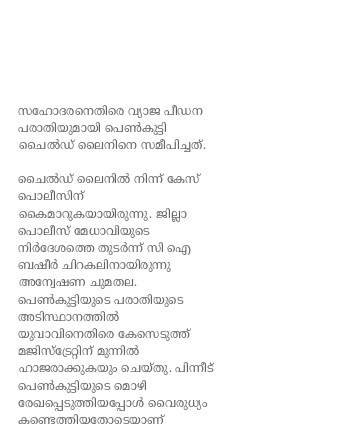സഹോദരനെതിരെ വ്യാജ പീഡന പരാതിയുമായി പെണ്‍കുട്ടി ചൈല്‍ഡ് ലൈനിനെ സമീപിച്ചത്.

ചൈല്‍ഡ് ലൈനില്‍ നിന്ന് കേസ് പൊലീസിന് കൈമാറുകയായിരുന്നു. ജില്ലാ പൊലീസ് മേധാവിയുടെ നിര്‍ദേശത്തെ തുടര്‍ന്ന് സി ഐ ബഷീര്‍ ചിറകലിനായിരുന്നു അന്വേഷണ ചുമതല. പെണ്‍കുട്ടിയുടെ പരാതിയുടെ അടിസ്ഥാനത്തില്‍ യുവാവിനെതിരെ കേസെടുത്ത് മജിസ്ട്രേറ്റിന് മുന്നില്‍ ഹാജരാക്കുകയും ചെയ്തു. പിന്നീട് പെണ്‍കുട്ടിയുടെ മൊഴി രേഖപ്പെടുത്തിയപ്പോള്‍ വൈരുധ്യം കണ്ടെത്തിയതോടെയാണ്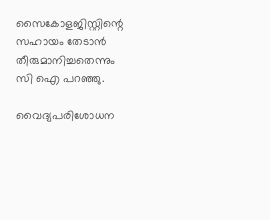സൈകോളജിസ്റ്റിന്റെ സഹായം തേടാന്‍ തീരുമാനിച്ചതെന്നും സി ഐ പറഞ്ഞു.

വൈദ്യപരിശോധന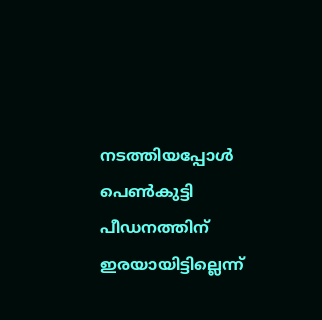നടത്തിയപ്പോള്‍ പെണ്‍കുട്ടി പീഡനത്തിന് ഇരയായിട്ടില്ലെന്ന്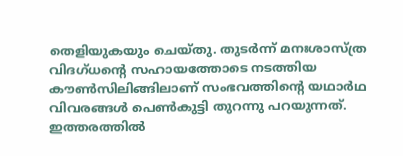തെളിയുകയും ചെയ്തു. തുടര്‍ന്ന് മനഃശാസ്ത്ര വിദഗ്ധന്റെ സഹായത്തോടെ നടത്തിയ കൗണ്‍സിലിങ്ങിലാണ് സംഭവത്തിന്റെ യഥാര്‍ഥ വിവരങ്ങള്‍ പെണ്‍കുട്ടി തുറന്നു പറയുന്നത്. ഇത്തരത്തില്‍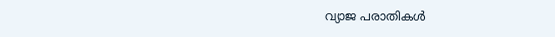വ്യാജ പരാതികള്‍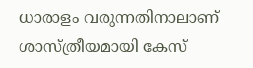ധാരാളം വരുന്നതിനാലാണ് ശാസ്ത്രീയമായി കേസ്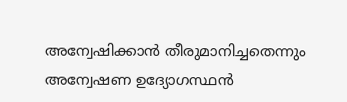അന്വേഷിക്കാന്‍ തീരുമാനിച്ചതെന്നും അന്വേഷണ ഉദ്യോഗസ്ഥന്‍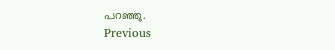പറഞ്ഞു.
Previous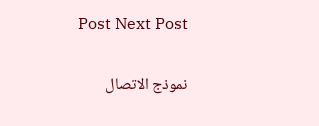Post Next Post

نموذج الاتصال